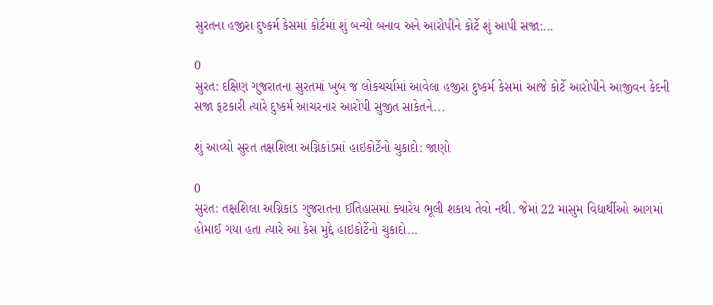સુરતના હજીરા દુષ્કર્મ કેસમાં કોર્ટમાં શું બન્યો બનાવ અને આરોપીને કોર્ટે શું આપી સજા:...

0
સુરત: દક્ષિણ ગુજરાતના સુરતમાં ખુબ જ લોકચર્ચામાં આવેલા હજીરા દુષ્કર્મ કેસમાં આજે કોર્ટે આરોપીને આજીવન કેદની સજા ફટકારી ત્યારે દુષ્કર્મ આચરનાર આરોપી સુજીત સાકેતને...

શું આવ્યો સુરત તક્ષશિલા અગ્નિકાંડમાં હાઇકોર્ટેનો ચુકાદો: જાણો

0
સુરત: તક્ષશિલા અગ્નિકાંડ ગુજરાતના ઈતિહાસમાં ક્યારેય ભૂલી શકાય તેવો નથી. જેમાં 22 માસુમ વિદ્યાર્થીઓ આગમાં હોમાઈ ગયા હતા ત્યારે આ કેસ મુદ્દે હાઇકોર્ટેનો ચુકાદો...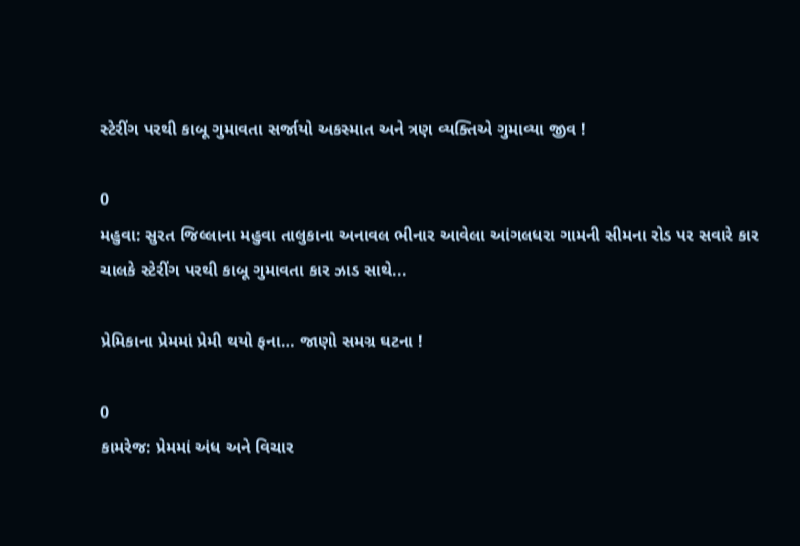સ્ટેરીંગ પરથી કાબૂ ગુમાવતા સર્જાયો અકસ્માત અને ત્રણ વ્યક્તિએ ગુમાવ્યા જીવ !

0
મહુવા: સુરત જિલ્લાના મહુવા તાલુકાના અનાવલ ભીનાર આવેલા આંગલધરા ગામની સીમના રોડ પર સવારે કાર ચાલકે સ્ટેરીંગ પરથી કાબૂ ગુમાવતા કાર ઝાડ સાથે...

પ્રેમિકાના પ્રેમમાં પ્રેમી થયો ફના… જાણો સમગ્ર ઘટના !

0
કામરેજ: પ્રેમમાં અંધ અને વિચાર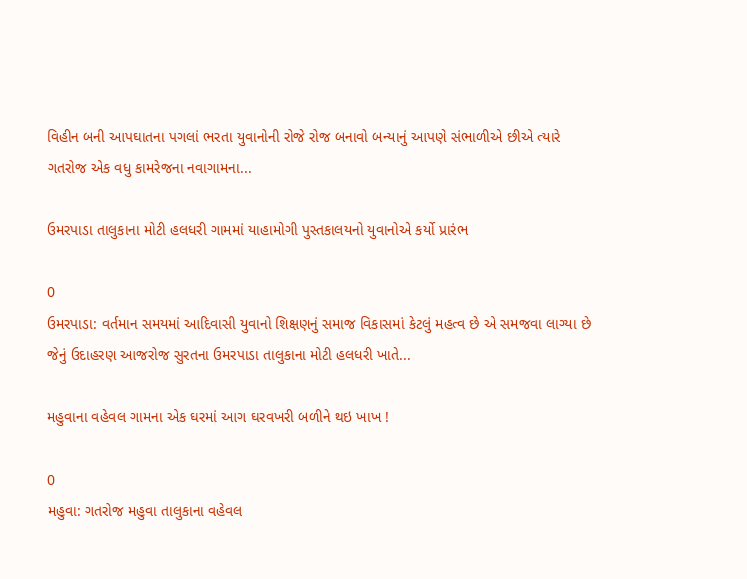વિહીન બની આપઘાતના પગલાં ભરતા યુવાનોની રોજે રોજ બનાવો બન્યાનું આપણે સંભાળીએ છીએ ત્યારે ગતરોજ એક વધુ કામરેજના નવાગામના...

ઉમરપાડા તાલુકાના મોટી હલધરી ગામમાં યાહામોગી પુસ્તકાલયનો યુવાનોએ કર્યો પ્રારંભ

0
ઉમરપાડા: વર્તમાન સમયમાં આદિવાસી યુવાનો શિક્ષણનું સમાજ વિકાસમાં કેટલું મહત્વ છે એ સમજવા લાગ્યા છે જેનું ઉદાહરણ આજરોજ સુરતના ઉમરપાડા તાલુકાના મોટી હલધરી ખાતે...

મહુવાના વહેવલ ગામના એક ઘરમાં આગ ઘરવખરી બળીને થઇ ખાખ !

0
મહુવા: ગતરોજ મહુવા તાલુકાના વહેવલ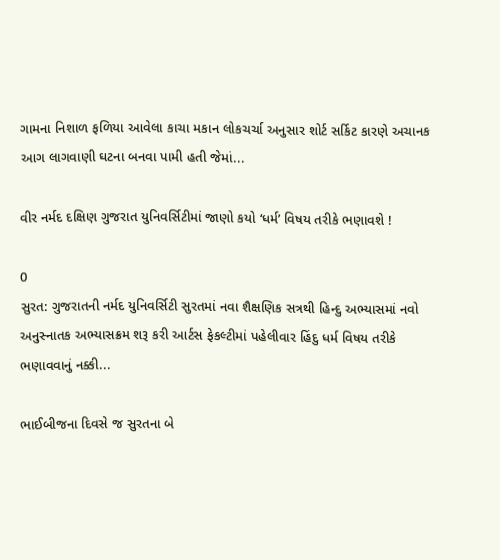ગામના નિશાળ ફળિયા આવેલા કાચા મકાન લોકચર્ચા અનુસાર શોર્ટ સર્કિટ કારણે અચાનક આગ લાગવાણી ઘટના બનવા પામી હતી જેમાં...

વીર નર્મદ દક્ષિણ ગુજરાત યુનિવર્સિટીમાં જાણો કયો ‘ધર્મ’ વિષય તરીકે ભણાવશે !

0
સુરત: ગુજરાતની નર્મદ યુનિવર્સિટી સુરતમાં નવા શૈક્ષણિક સત્રથી હિન્દુ અભ્યાસમાં નવો અનુસ્નાતક અભ્યાસક્રમ શરૂ કરી આર્ટસ ફેકલ્ટીમાં પહેલીવાર હિંદુ ધર્મ વિષય તરીકે ભણાવવાનું નક્કી...

ભાઈબીજના દિવસે જ સુરતના બે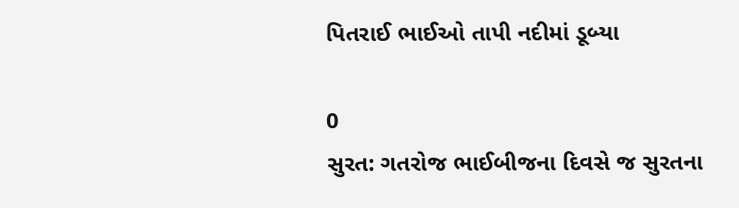પિતરાઈ ભાઈઓ તાપી નદીમાં ડૂબ્યા

0
સુરત: ગતરોજ ભાઈબીજના દિવસે જ સુરતના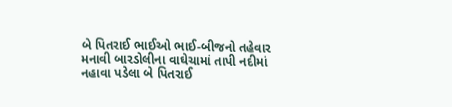બે પિતરાઈ ભાઈઓ ભાઈ-બીજનો તહેવાર મનાવી બારડોલીના વાઘેચામાં તાપી નદીમાં નહાવા પડેલા બે પિતરાઈ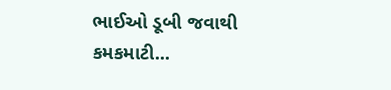ભાઈઓ ડૂબી જવાથી કમકમાટી...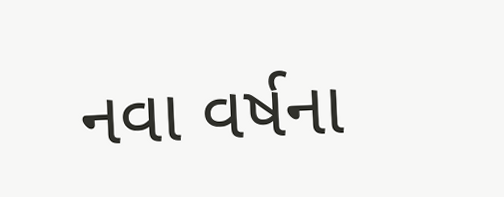નવા વર્ષના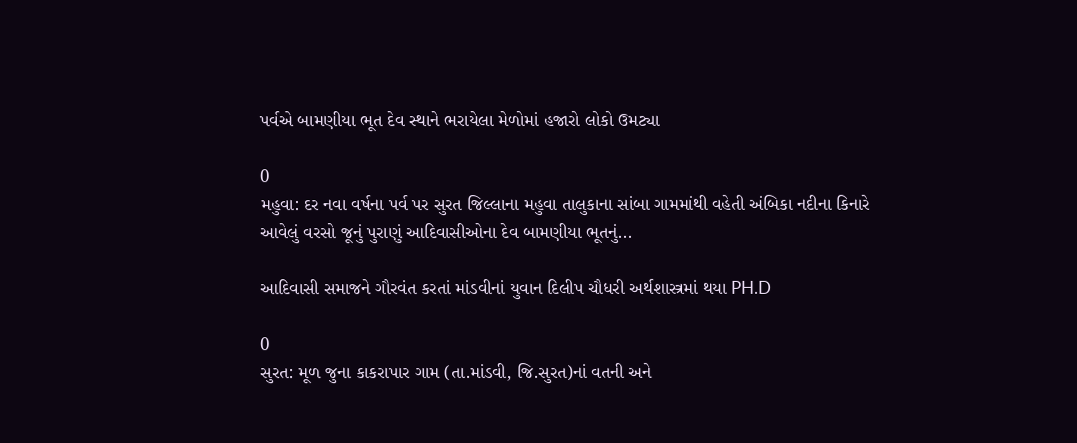પર્વએ બામણીયા ભૂત દેવ સ્થાને ભરાયેલા મેળોમાં હજારો લોકો ઉમટ્યા

0
મહુવા: દર નવા વર્ષના પર્વ પર સુરત જિલ્લાના મહુવા તાલુકાના સાંબા ગામમાંથી વહેતી અંબિકા નદીના કિનારે આવેલું વરસો જૂનું પુરાણું આદિવાસીઓના દેવ બામણીયા ભૂતનું...

આદિવાસી સમાજને ગૌરવંત કરતાં માંડવીનાં યુવાન દિલીપ ચૌધરી અર્થશાસ્ત્રમાં થયા PH.D

0
સુરત: મૂળ જુના કાકરાપાર ગામ (તા.માંડવી, જિ.સુરત)નાં વતની અને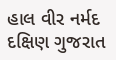હાલ વીર નર્મદ દક્ષિણ ગુજરાત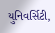યુનિવર્સિટી,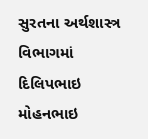સુરતના અર્થશાસ્ત્ર વિભાગમાં દિલિપભાઇ મોહનભાઇ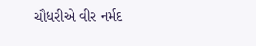ચૌધરીએ વીર નર્મદ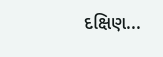દક્ષિણ...